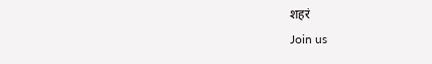शहरं
Join us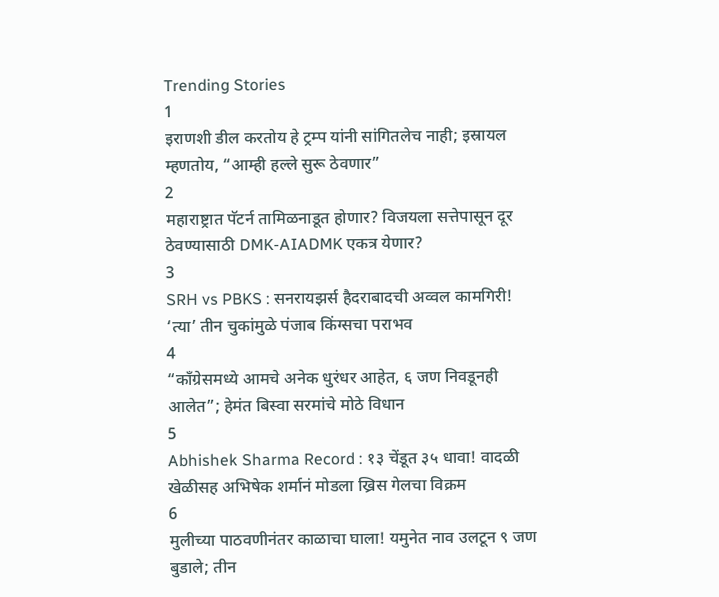Trending Stories
1
इराणशी डील करतोय हे ट्रम्प यांनी सांगितलेच नाही; इस्रायल म्हणतोय, “आम्ही हल्ले सुरू ठेवणार”
2
महाराष्ट्रात पॅटर्न तामिळनाडूत होणार? विजयला सत्तेपासून दूर ठेवण्यासाठी DMK-AIADMK एकत्र येणार?
3
SRH vs PBKS : सनरायझर्स हैदराबादची अव्वल कामगिरी! ‘त्या’ तीन चुकांमुळे पंजाब किंग्सचा पराभव
4
“काँग्रेसमध्ये आमचे अनेक धुरंधर आहेत, ६ जण निवडूनही आलेत”; हेमंत बिस्वा सरमांचे मोठे विधान
5
Abhishek Sharma Record : १३ चेंडूत ३५ धावा! वादळी खेळीसह अभिषेक शर्मानं मोडला ख्रिस गेलचा विक्रम
6
मुलीच्या पाठवणीनंतर काळाचा घाला! यमुनेत नाव उलटून ९ जण बुडाले; तीन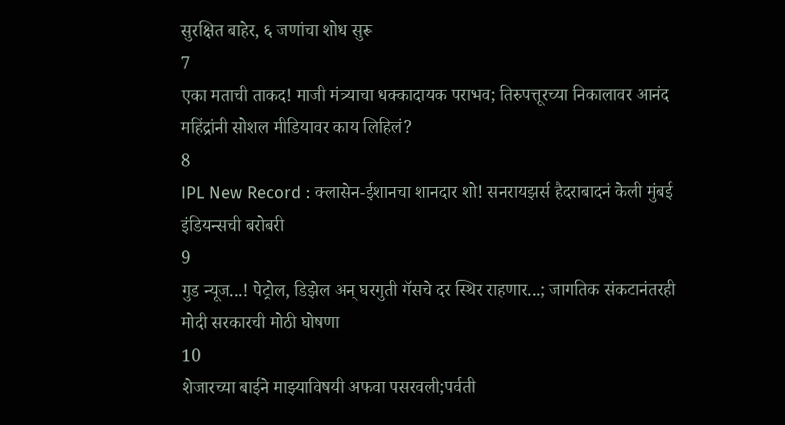सुरक्षित बाहेर, ६ जणांचा शोध सुरू
7
एका मताची ताकद! माजी मंत्र्याचा धक्कादायक पराभव; तिरुपत्तूरच्या निकालावर आनंद महिंद्रांनी सोशल मीडियावर काय लिहिलं?
8
IPL New Record : क्लासेन-ईशानचा शानदार शो! सनरायझर्स हैदराबादनं केली मुंबई इंडियन्सची बरोबरी
9
गुड न्यूज...! पेट्रोल, डिझेल अन् घरगुती गॅसचे दर स्थिर राहणार...; जागतिक संकटानंतरही मोदी सरकारची मोठी घोषणा
10
शेजारच्या बाईने माझ्याविषयी अफवा पसरवली;पर्वती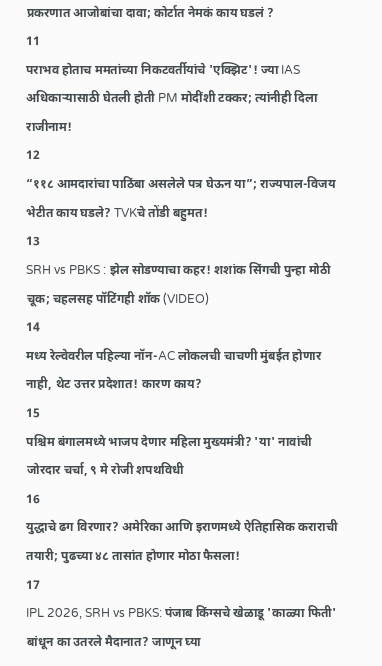प्रकरणात आजोबांचा दावा; कोर्टात नेमकं काय घडलं ?
11
पराभव होताच ममतांच्या निकटवर्तीयांचे 'एक्झिट'! ज्या IAS अधिकाऱ्यासाठी घेतली होती PM मोदींशी टक्कर; त्यांनीही दिला राजीनाम!
12
“११८ आमदारांचा पाठिंबा असलेले पत्र घेऊन या”; राज्यपाल-विजय भेटीत काय घडले? TVKचे तोंडी बहुमत!
13
SRH vs PBKS : झेल सोडण्याचा कहर! शशांक सिंगची पुन्हा मोठी चूक; चहलसह पॉटिंगही शॉक (VIDEO)
14
मध्य रेल्वेवरील पहिल्या नॉन-AC लोकलची चाचणी मुंबईत होणार नाही, थेट उत्तर प्रदेशात! कारण काय?
15
पश्चिम बंगालमध्ये भाजप देणार महिला मुख्यमंत्री? 'या' नावांची जोरदार चर्चा, ९ मे रोजी शपथविधी
16
युद्धाचे ढग विरणार? अमेरिका आणि इराणमध्ये ऐतिहासिक कराराची तयारी; पुढच्या ४८ तासांत होणार मोठा फैसला!
17
IPL 2026, SRH vs PBKS: पंजाब किंग्सचे खेळाडू 'काळ्या फिती' बांधून का उतरले मैदानात? जाणून घ्या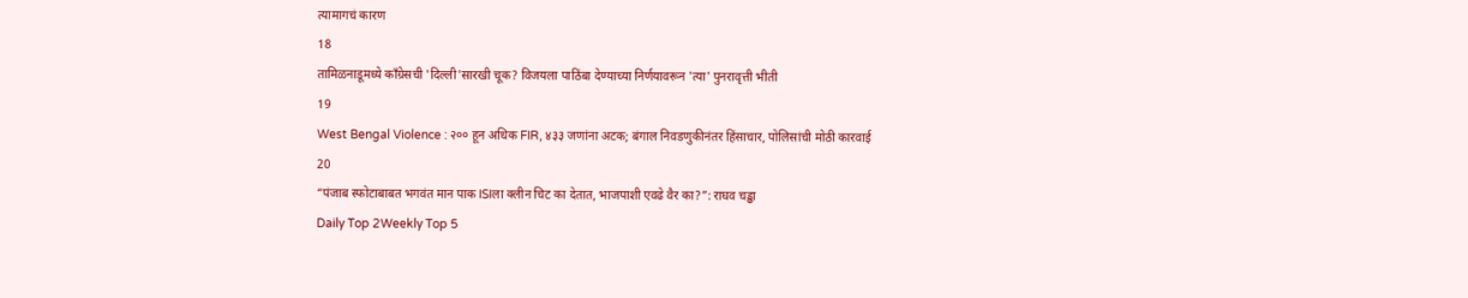त्यामागचं कारण
18
तामिळनाडूमध्ये काँग्रेसची 'दिल्ली'सारखी चूक? विजयला पाठिंबा देण्याच्या निर्णयावरून 'त्या' पुनरावृत्ती भीती
19
West Bengal Violence : २०० हून अधिक FIR, ४३३ जणांना अटक; बंगाल निवडणुकीनंतर हिंसाचार, पोलिसांची मोठी कारवाई
20
“पंजाब स्फोटाबाबत भगवंत मान पाक ISIला क्लीन चिट का देतात, भाजपाशी एवढे वैर का?”: राघव चड्ढा
Daily Top 2Weekly Top 5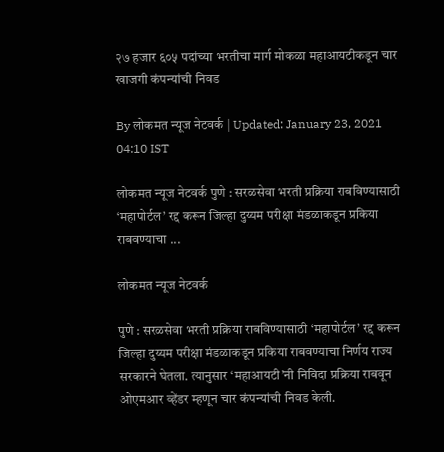२७ हजार ६०५ पदांच्या भरतीचा मार्ग मोकळा महाआयटीकडून चार खाजगी कंपन्यांची निवड

By लोकमत न्यूज नेटवर्क | Updated: January 23, 2021 04:10 IST

लोकमत न्यूज नेटवर्क पुणे : सरळसेवा भरती प्रक्रिया राबविण्यासाठी ‘महापोर्टल’ रद्द करून जिल्हा दुय्यम परीक्षा मंडळाकडून प्रकिया राबवण्याचा ...

लोकमत न्यूज नेटवर्क

पुणे : सरळसेवा भरती प्रक्रिया राबविण्यासाठी ‘महापोर्टल’ रद्द करून जिल्हा दुय्यम परीक्षा मंडळाकडून प्रकिया राबवण्याचा निर्णय राज्य सरकारने घेतला. त्यानुसार ‘महाआयटी’नी निविदा प्रक्रिया राबवून ओएमआर व्हेंडर म्हणून चार कंपन्यांची निवड केली.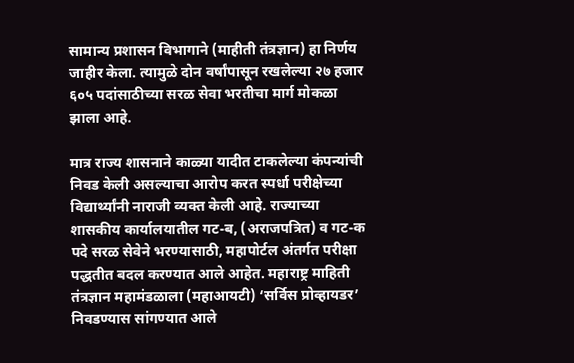सामान्य प्रशासन विभागाने (माहीती तंत्रज्ञान) हा निर्णय जाहीर केला. त्यामुळे दोन वर्षांपासून रखलेल्या २७ हजार ६०५ पदांसाठीच्या सरळ सेवा भरतीचा मार्ग मोकळा झाला आहे.

मात्र राज्य शासनाने काळ्या यादीत टाकलेल्या कंपन्यांची निवड केली असल्याचा आरोप करत स्पर्धा परीक्षेच्या विद्यार्थ्यांनी नाराजी व्यक्त केली आहे. राज्याच्या शासकीय कार्यालयातील गट-ब, (अराजपत्रित) व गट-क पदे सरळ सेवेने भरण्यासाठी, महापोर्टल अंतर्गत परीक्षा पद्धतीत बदल करण्यात आले आहेत. महाराष्ट्र माहिती तंत्रज्ञान महामंडळाला (महाआयटी) ‘सर्विस प्रोव्हायडर’ निवडण्यास सांगण्यात आले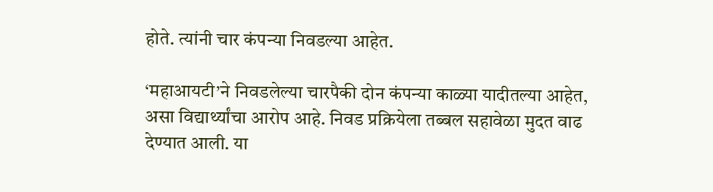होते. त्यांनी चार कंपन्या निवडल्या आहेत.

‘महाआयटी’ने निवडलेल्या चारपैकी दोन कंपन्या काळ्या यादीतल्या आहेत, असा विद्यार्थ्यांचा आरोप आहे. निवड प्रक्रियेला तब्बल सहावेळा मुदत वाढ देण्यात आली. या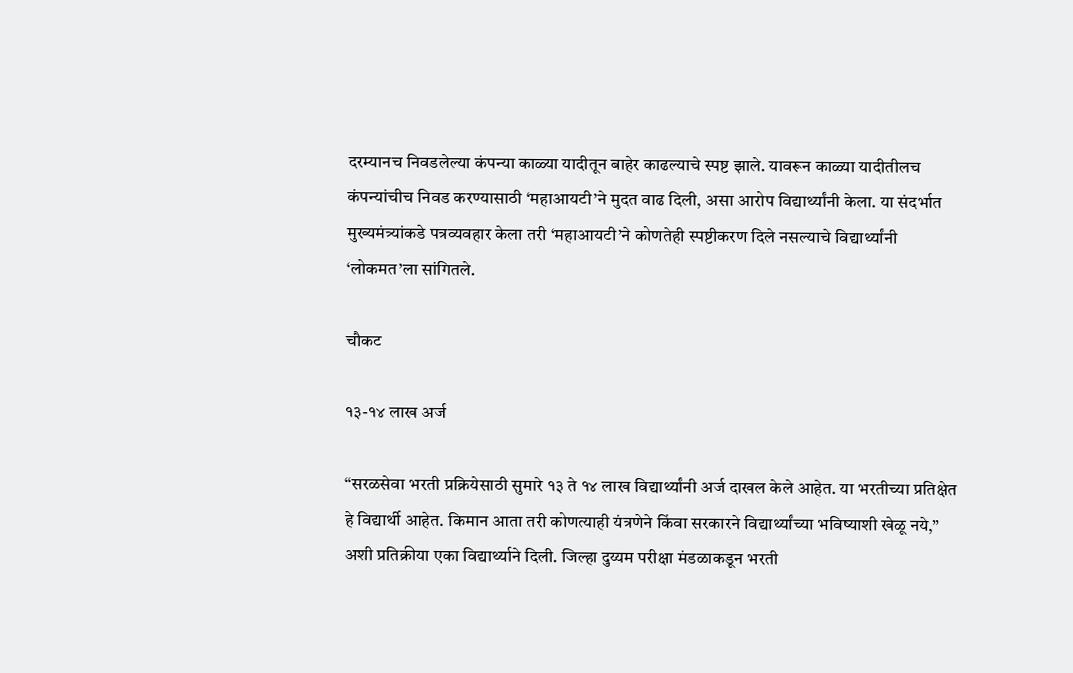दरम्यानच निवडलेल्या कंपन्या काळ्या यादीतून बाहेर काढल्याचे स्पष्ट झाले. यावरून काळ्या यादीतीलच कंपन्यांचीच निवड करण्यासाठी ‘महाआयटी’ने मुदत वाढ दिली, असा आरोप विद्यार्थ्यांनी केला. या संदर्भात मुख्यमंत्र्यांकडे पत्रव्यवहार केला तरी ‘महाआयटी’ने कोणतेही स्पष्टीकरण दिले नसल्याचे विद्यार्थ्यांनी ‘लोकमत’ला सांगितले.

चौकट

१३-१४ लाख अर्ज

“सरळसेवा भरती प्रक्रियेसाठी सुमारे १३ ते १४ लाख विद्यार्थ्यांनी अर्ज दाखल केले आहेत. या भरतीच्या प्रतिक्षेत हे विद्यार्थी आहेत. किमान आता तरी कोणत्याही यंत्रणेने किंवा सरकारने विद्यार्थ्यांच्या भविष्याशी खेळू नये,” अशी प्रतिक्रीया एका विद्यार्थ्याने दिली. जिल्हा दुय्यम परीक्षा मंडळाकडून भरती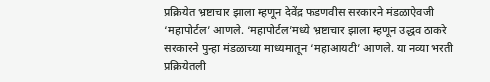प्रक्रियेत भ्रष्टाचार झाला म्हणून देवेंद्र फडणवीस सरकारने मंडळाऐवजी ‘महापोर्टल’ आणले. ‘महापोर्टल’मध्ये भ्रष्टाचार झाला म्हणून उद्धव ठाकरे सरकारने पुन्हा मंडळाच्या माध्यमातून ‘महाआयटी’ आणले. या नव्या भरती प्रक्रियेतली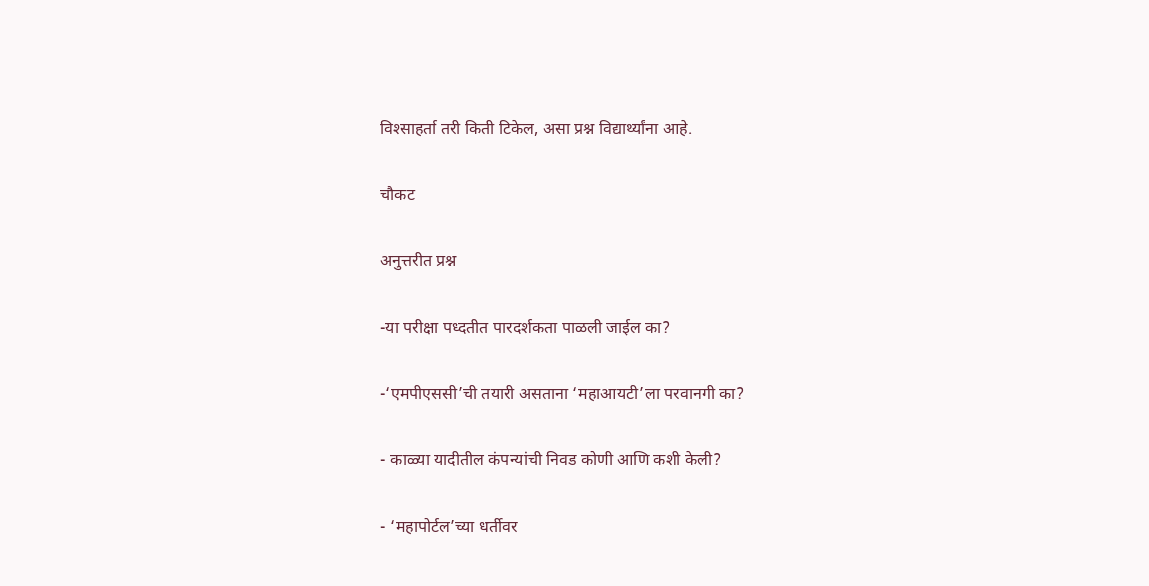विश्साहर्ता तरी किती टिकेल, असा प्रश्न विद्यार्थ्यांना आहे.

चौकट

अनुत्तरीत प्रश्न

-या परीक्षा पध्दतीत पारदर्शकता पाळली जाईल का?

-‘एमपीएससी’ची तयारी असताना ‘महाआयटी’ला परवानगी का?

- काळ्या यादीतील कंपन्यांची निवड कोणी आणि कशी केली?

- ‘महापोर्टल’च्या धर्तीवर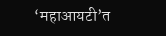‘महाआयटी’त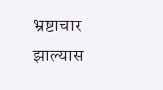भ्रष्टाचार झाल्यास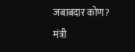जबाबदार कोण? मंत्री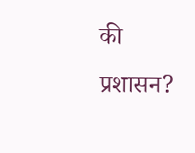की प्रशासन?